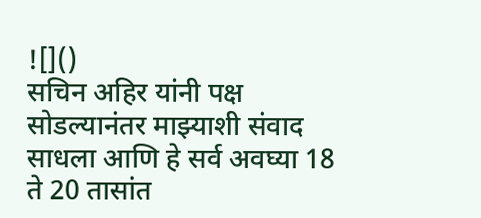![]()
सचिन अहिर यांनी पक्ष सोडल्यानंतर माझ्याशी संवाद साधला आणि हे सर्व अवघ्या 18 ते 20 तासांत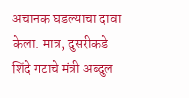अचानक घडल्याचा दावा केला. मात्र, दुसरीकडे शिंदे गटाचे मंत्री अब्दुल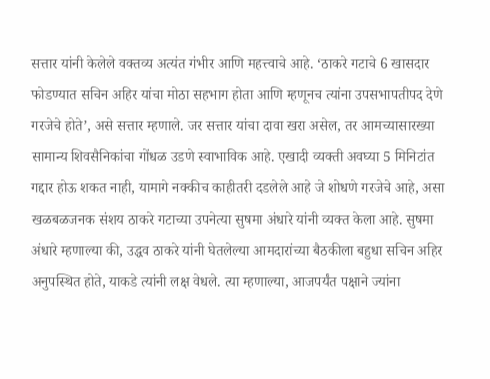सत्तार यांनी केलेले वक्तव्य अत्यंत गंभीर आणि महत्त्वाचे आहे. ‘ठाकरे गटाचे 6 खासदार फोडण्यात सचिन अहिर यांचा मोठा सहभाग होता आणि म्हणूनच त्यांना उपसभापतीपद देणे गरजेचे होते’, असे सत्तार म्हणाले. जर सत्तार यांचा दावा खरा असेल, तर आमच्यासारख्या सामान्य शिवसैनिकांचा गोंधळ उडणे स्वाभाविक आहे. एखादी व्यक्ती अवघ्या 5 मिनिटांत गद्दार होऊ शकत नाही, यामागे नक्कीच काहीतरी दडलेले आहे जे शोधणे गरजेचे आहे, असा खळबळजनक संशय ठाकरे गटाच्या उपनेत्या सुषमा अंधारे यांनी व्यक्त केला आहे. सुषमा अंधारे म्हणाल्या की, उद्धव ठाकरे यांनी घेतलेल्या आमदारांच्या बैठकीला बहुधा सचिन अहिर अनुपस्थित होते, याकडे त्यांनी लक्ष वेधले. त्या म्हणाल्या, आजपर्यंत पक्षाने ज्यांना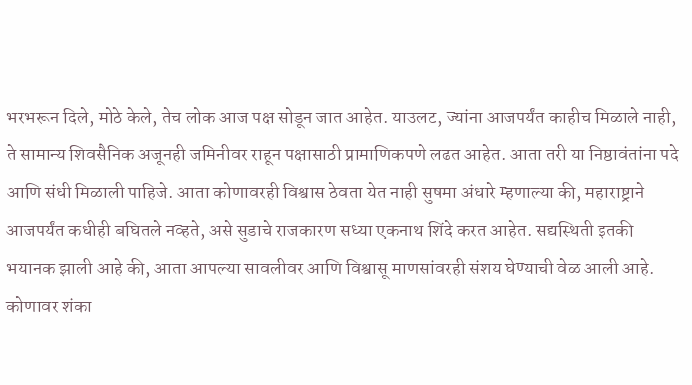भरभरून दिले, मोठे केले, तेच लोक आज पक्ष सोडून जात आहेत. याउलट, ज्यांना आजपर्यंत काहीच मिळाले नाही, ते सामान्य शिवसैनिक अजूनही जमिनीवर राहून पक्षासाठी प्रामाणिकपणे लढत आहेत. आता तरी या निष्ठावंतांना पदे आणि संधी मिळाली पाहिजे. आता कोणावरही विश्वास ठेवता येत नाही सुषमा अंधारे म्हणाल्या की, महाराष्ट्राने आजपर्यंत कधीही बघितले नव्हते, असे सुडाचे राजकारण सध्या एकनाथ शिंदे करत आहेत. सद्यस्थिती इतकी भयानक झाली आहे की, आता आपल्या सावलीवर आणि विश्वासू माणसांवरही संशय घेण्याची वेळ आली आहे. कोणावर शंका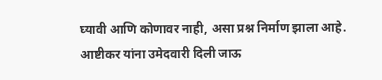घ्यावी आणि कोणावर नाही, असा प्रश्न निर्माण झाला आहे. आष्टीकर यांना उमेदवारी दिली जाऊ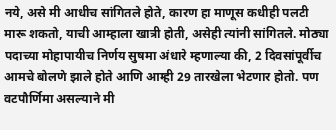नये, असे मी आधीच सांगितले होते, कारण हा माणूस कधीही पलटी मारू शकतो, याची आम्हाला खात्री होती, असेही त्यांनी सांगितले. मोठ्या पदाच्या मोहापायीच निर्णय सुषमा अंधारे म्हणाल्या की, 2 दिवसांपूर्वीच आमचे बोलणे झाले होते आणि आम्ही 29 तारखेला भेटणार होतो. पण वटपौर्णिमा असल्याने मी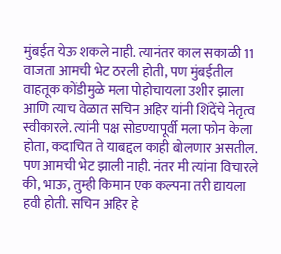मुंबईत येऊ शकले नाही. त्यानंतर काल सकाळी 11 वाजता आमची भेट ठरली होती, पण मुंबईतील वाहतूक कोंडीमुळे मला पोहोचायला उशीर झाला आणि त्याच वेळात सचिन अहिर यांनी शिंदेंचे नेतृत्व स्वीकारले. त्यांनी पक्ष सोडण्यापूर्वी मला फोन केला होता, कदाचित ते याबद्दल काही बोलणार असतील. पण आमची भेट झाली नाही. नंतर मी त्यांना विचारले की, भाऊ, तुम्ही किमान एक कल्पना तरी द्यायला हवी होती. सचिन अहिर हे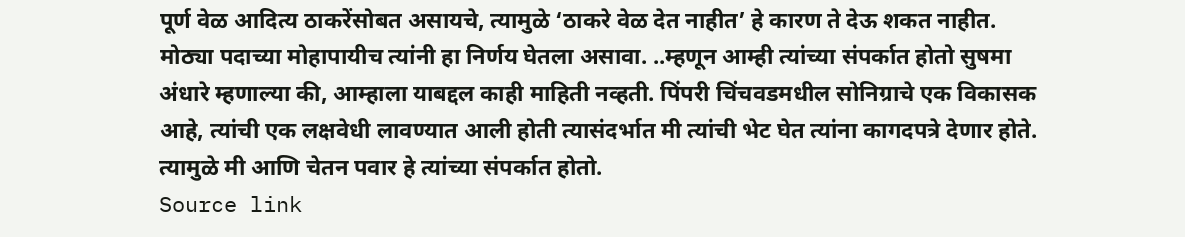पूर्ण वेळ आदित्य ठाकरेंसोबत असायचे, त्यामुळे ‘ठाकरे वेळ देत नाहीत’ हे कारण ते देऊ शकत नाहीत. मोठ्या पदाच्या मोहापायीच त्यांनी हा निर्णय घेतला असावा. ..म्हणून आम्ही त्यांच्या संपर्कात होतो सुषमा अंधारे म्हणाल्या की, आम्हाला याबद्दल काही माहिती नव्हती. पिंपरी चिंचवडमधील सोनिग्राचे एक विकासक आहे, त्यांची एक लक्षवेधी लावण्यात आली होती त्यासंदर्भात मी त्यांची भेट घेत त्यांना कागदपत्रे देणार होते. त्यामुळे मी आणि चेतन पवार हे त्यांच्या संपर्कात होतो.
Source link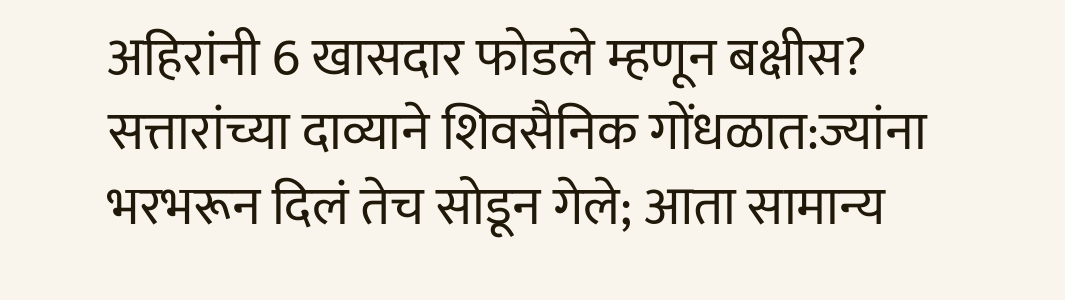अहिरांनी 6 खासदार फोडले म्हणून बक्षीस? सत्तारांच्या दाव्याने शिवसैनिक गोंधळात:ज्यांना भरभरून दिलं तेच सोडून गेले; आता सामान्य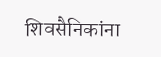शिवसैनिकांना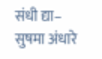संधी द्या– सुषमा अंधारे